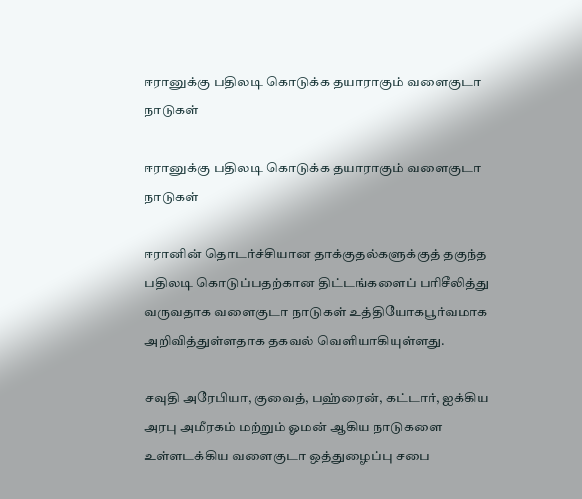ஈரானுக்கு பதிலடி கொடுக்க தயாராகும் வளைகுடா நாடுகள்

ஈரானுக்கு பதிலடி கொடுக்க தயாராகும் வளைகுடா நாடுகள்

ஈரானின் தொடர்ச்சியான தாக்குதல்களுக்குத் தகுந்த பதிலடி கொடுப்பதற்கான திட்டங்களைப் பரிசீலித்து வருவதாக வளைகுடா நாடுகள் உத்தியோகபூர்வமாக அறிவித்துள்ளதாக தகவல் வெளியாகியுள்ளது.

சவுதி அரேபியா, குவைத், பஹ்ரைன், கட்டார், ஐக்கிய அரபு அமீரகம் மற்றும் ஓமன் ஆகிய நாடுகளை உள்ளடக்கிய வளைகுடா ஒத்துழைப்பு சபை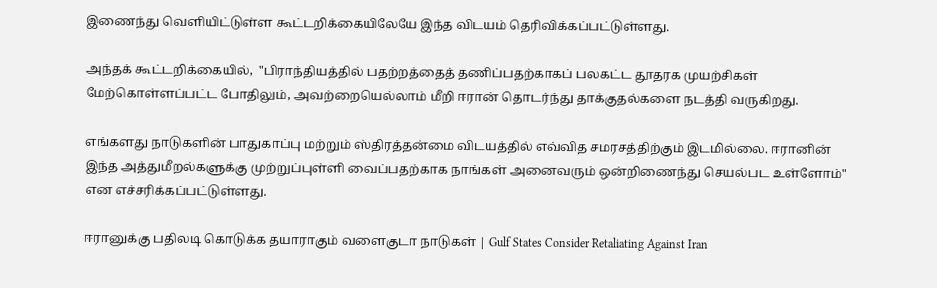இணைந்து வெளியிட்டுள்ள கூட்டறிக்கையிலேயே இந்த விடயம் தெரிவிக்கப்பட்டுள்ளது.

அந்தக் கூட்டறிக்கையில்,  "பிராந்தியத்தில் பதற்றத்தைத் தணிப்பதற்காகப் பலகட்ட தூதரக முயற்சிகள் மேற்கொள்ளப்பட்ட போதிலும், அவற்றையெல்லாம் மீறி ஈரான் தொடர்ந்து தாக்குதல்களை நடத்தி வருகிறது.

எங்களது நாடுகளின் பாதுகாப்பு மற்றும் ஸ்திரத்தன்மை விடயத்தில் எவ்வித சமரசத்திற்கும் இடமில்லை. ஈரானின் இந்த அத்துமீறல்களுக்கு முற்றுப்புள்ளி வைப்பதற்காக நாங்கள் அனைவரும் ஒன்றிணைந்து செயல்பட உள்ளோம்" என எச்சரிக்கப்பட்டுள்ளது.

ஈரானுக்கு பதிலடி கொடுக்க தயாராகும் வளைகுடா நாடுகள் | Gulf States Consider Retaliating Against Iran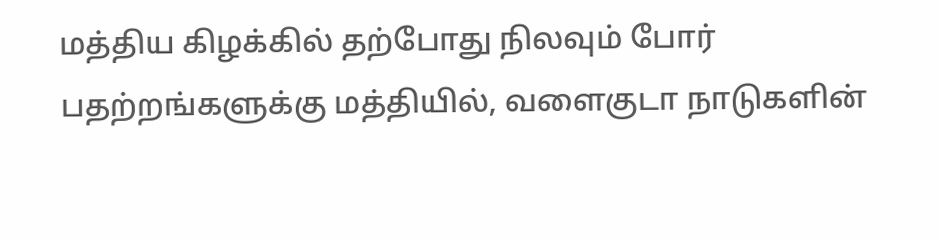மத்திய கிழக்கில் தற்போது நிலவும் போர் பதற்றங்களுக்கு மத்தியில், வளைகுடா நாடுகளின்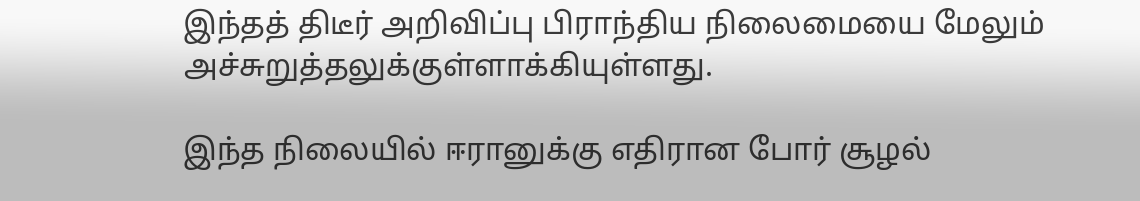இந்தத் திடீர் அறிவிப்பு பிராந்திய நிலைமையை மேலும் அச்சுறுத்தலுக்குள்ளாக்கியுள்ளது.

இந்த நிலையில் ஈரானுக்கு எதிரான போர் சூழல்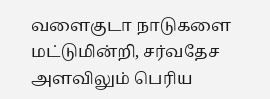வளைகுடா நாடுகளை மட்டுமின்றி, சர்வதேச அளவிலும் பெரிய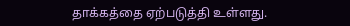தாக்கத்தை ஏற்படுத்தி உள்ளது.